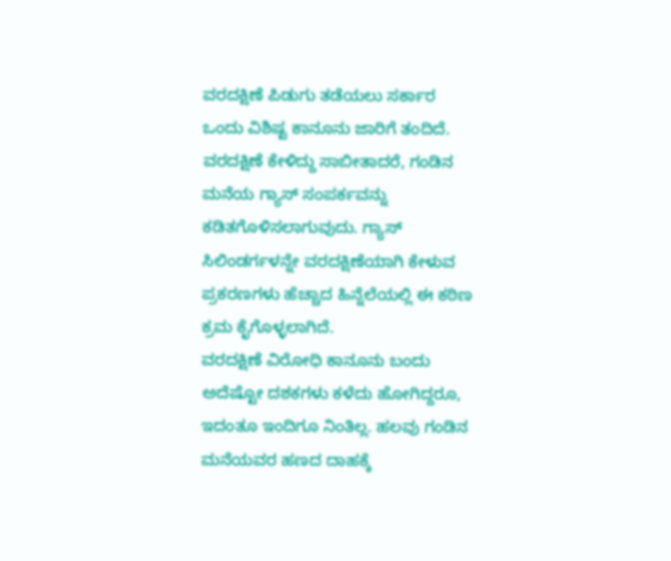ವರದಕ್ಷಿಣೆ ಪಿಡುಗು ತಡೆಯಲು ಸರ್ಕಾರ ಒಂದು ವಿಶಿಷ್ಟ ಕಾನೂನು ಜಾರಿಗೆ ತಂದಿದೆ. ವರದಕ್ಷಿಣೆ ಕೇಳಿದ್ದು ಸಾಬೀತಾದರೆ, ಗಂಡಿನ ಮನೆಯ ಗ್ಯಾಸ್ ಸಂಪರ್ಕವನ್ನು ಕಡಿತಗೊಳಿಸಲಾಗುವುದು. ಗ್ಯಾಸ್ ಸಿಲಿಂಡರ್ಗಳನ್ನೇ ವರದಕ್ಷಿಣೆಯಾಗಿ ಕೇಳುವ ಪ್ರಕರಣಗಳು ಹೆಚ್ಚಾದ ಹಿನ್ನೆಲೆಯಲ್ಲಿ ಈ ಕಠಿಣ ಕ್ರಮ ಕೈಗೊಳ್ಳಲಾಗಿದೆ.
ವರದಕ್ಷಿಣೆ ವಿರೋಧಿ ಕಾನೂನು ಬಂದು ಅದೆಷ್ಟೋ ದಶಕಗಳು ಕಳೆದು ಹೋಗಿದ್ದರೂ, ಇದಂತೂ ಇಂದಿಗೂ ನಿಂತಿಲ್ಲ. ಹಲವು ಗಂಡಿನ ಮನೆಯವರ ಹಣದ ದಾಹಕ್ಕೆ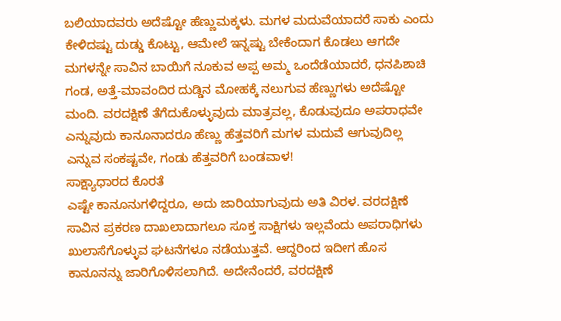ಬಲಿಯಾದವರು ಅದೆಷ್ಟೋ ಹೆಣ್ಣುಮಕ್ಕಳು. ಮಗಳ ಮದುವೆಯಾದರೆ ಸಾಕು ಎಂದು ಕೇಳಿದಷ್ಟು ದುಡ್ಡು ಕೊಟ್ಟು, ಆಮೇಲೆ ಇನ್ನಷ್ಟು ಬೇಕೆಂದಾಗ ಕೊಡಲು ಆಗದೇ ಮಗಳನ್ನೇ ಸಾವಿನ ಬಾಯಿಗೆ ನೂಕುವ ಅಪ್ಪ ಅಮ್ಮ ಒಂದೆಡೆಯಾದರೆ, ಧನಪಿಶಾಚಿ ಗಂಡ, ಅತ್ತೆ-ಮಾವಂದಿರ ದುಡ್ಡಿನ ಮೋಹಕ್ಕೆ ನಲುಗುವ ಹೆಣ್ಣುಗಳು ಅದೆಷ್ಟೋ ಮಂದಿ. ವರದಕ್ಷಿಣೆ ತೆಗೆದುಕೊಳ್ಳುವುದು ಮಾತ್ರವಲ್ಲ, ಕೊಡುವುದೂ ಅಪರಾಧವೇ ಎನ್ನುವುದು ಕಾನೂನಾದರೂ ಹೆಣ್ಣು ಹೆತ್ತವರಿಗೆ ಮಗಳ ಮದುವೆ ಆಗುವುದಿಲ್ಲ ಎನ್ನುವ ಸಂಕಷ್ಟವೇ, ಗಂಡು ಹೆತ್ತವರಿಗೆ ಬಂಡವಾಳ!
ಸಾಕ್ಷ್ಯಾಧಾರದ ಕೊರತೆ
ಎಷ್ಟೇ ಕಾನೂನುಗಳಿದ್ದರೂ, ಅದು ಜಾರಿಯಾಗುವುದು ಅತಿ ವಿರಳ. ವರದಕ್ಷಿಣೆ ಸಾವಿನ ಪ್ರಕರಣ ದಾಖಲಾದಾಗಲೂ ಸೂಕ್ತ ಸಾಕ್ಷಿಗಳು ಇಲ್ಲವೆಂದು ಅಪರಾಧಿಗಳು ಖುಲಾಸೆಗೊಳ್ಳುವ ಘಟನೆಗಳೂ ನಡೆಯುತ್ತವೆ. ಆದ್ದರಿಂದ ಇದೀಗ ಹೊಸ ಕಾನೂನನ್ನು ಜಾರಿಗೊಳಿಸಲಾಗಿದೆ. ಅದೇನೆಂದರೆ, ವರದಕ್ಷಿಣೆ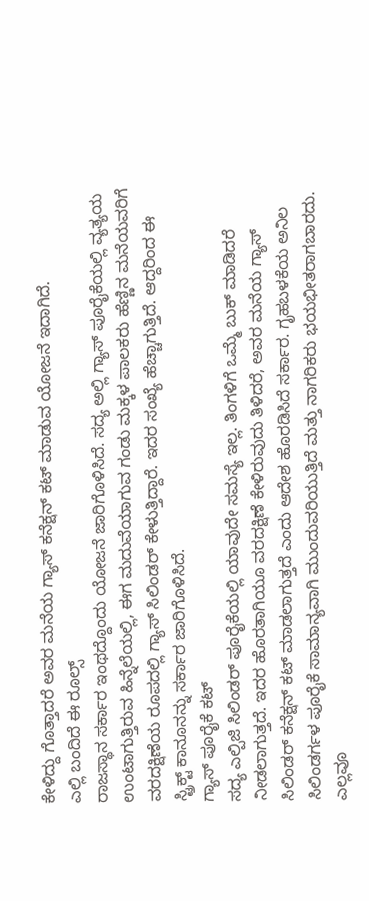ಕೇಳಿದ್ದು ಗೊತ್ತಾದರೆ ಅವರ ಮನೆಯ ಗ್ಯಾಸ್ ಕನೆಕ್ಷನ್ ಕಟ್ ಮಾಡುವ ಯೋಜನೆ ಇದಾಗಿದೆ.
ಎಲ್ಲಿ ಬಂದಿದೆ ಈ ರೂಲ್ಸ್
ರಾಜಸ್ಥಾನ ಸರ್ಕಾರ ಇಂಥದ್ದೊಂದು ಯೋಜನೆ ಜಾರಿಗೊಳಿಸಿದೆ. ಸದ್ಯ ಅಲ್ಲಿ ಗ್ಯಾಸ್ ಪೂರೈಕೆಯಲ್ಲಿ ವ್ಯತ್ಯಯ ಉಂಟಾಗುತ್ತಿರುವ ಹಿನ್ನೆಲೆಯಲ್ಲಿ, ಈಗ ಮದುವೆಯಾಗುವ ಗಂಡು ಮಕ್ಕಳ ಪಾಲಕರು ಹೆಣ್ಣಿನ ಮನೆಯವರಿಗೆ ವರದಕ್ಷಿಣೆಯ ರೂಪದಲ್ಲಿ ಗ್ಯಾಸ್ ಸಿಲಿಂಡರ್ ಕೇಳುತ್ತಿದ್ದಾರೆ. ಇದರ ಸಂಖ್ಯೆ ಹೆಚ್ಚಾಗುತ್ತಿದೆ. ಆದ್ದರಿಂದ ಈ ಸ್ಟ್ರಿಕ್ಟ್ ಕಾನೂನನ್ನು ಸರ್ಕಾರ ಜಾರಿಗೊಳಿಸಿದೆ.
ಗ್ಯಾಸ್ ಪೂರೈಕೆ ಕಟ್
ಸದ್ಯ ಎಲ್ಪಿಜಿ ಸಿಲಿಂಡರ್ ಪೂರೈಕೆಯಲ್ಲಿ ಯಾವುದೇ ಸಮಸ್ಯೆ ಇಲ್ಲ. ತಿಂಗಳಿಗೆ ಒಮ್ಮೆ ಬುಕ್ ಮಾಡಿದರೆ ನೀಡಲಾಗುತ್ತದೆ. ಇದರ ಹೊರತಾಗಿಯೂ ವರದಕ್ಷಿಣೆ ಕೇಳಿರುವುದು ತಿಳಿದರೆ, ಅವರ ಮನೆಯ ಗ್ಯಾಸ್ ಸಿಲಿಂಡರ್ ಕನೆಕ್ಷನ್ ಕಟ್ ಮಾಡಲಾಗುತ್ತದೆ ಎಂದು ಆದೇಶ ಹೊರಡಿಸಿದೆ ಸರ್ಕಾರ. ಗೃಹಬಳಕೆಯ ಅನಿಲ ಸಿಲಿಂಡರ್ಗಳ ಪೂರೈಕೆ ಸಾಮಾನ್ಯವಾಗಿ ಮುಂದುವರಿಯುತ್ತಿದೆ ಮತ್ತು ನಾಗರಿಕರು ಭಯಭೀತರಾಗಬಾರದು. ಎಲ್ಲವೂ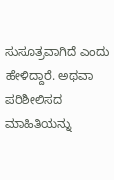ಸುಸೂತ್ರವಾಗಿದೆ ಎಂದು ಹೇಳಿದ್ದಾರೆ. ಅಥವಾ ಪರಿಶೀಲಿಸದ ಮಾಹಿತಿಯನ್ನು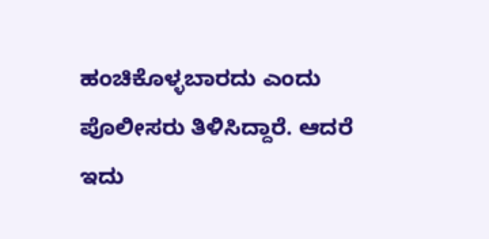ಹಂಚಿಕೊಳ್ಳಬಾರದು ಎಂದು ಪೊಲೀಸರು ತಿಳಿಸಿದ್ದಾರೆ. ಆದರೆ ಇದು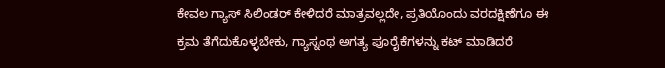ಕೇವಲ ಗ್ಯಾಸ್ ಸಿಲಿಂಡರ್ ಕೇಳಿದರೆ ಮಾತ್ರವಲ್ಲದೇ, ಪ್ರತಿಯೊಂದು ವರದಕ್ಷಿಣೆಗೂ ಈ ಕ್ರಮ ತೆಗೆದುಕೊಳ್ಳಬೇಕು, ಗ್ಯಾಸ್ನಂಥ ಅಗತ್ಯ ಪೂರೈಕೆಗಳನ್ನು ಕಟ್ ಮಾಡಿದರೆ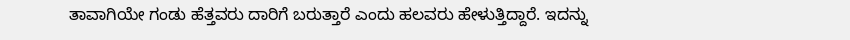ತಾವಾಗಿಯೇ ಗಂಡು ಹೆತ್ತವರು ದಾರಿಗೆ ಬರುತ್ತಾರೆ ಎಂದು ಹಲವರು ಹೇಳುತ್ತಿದ್ದಾರೆ. ಇದನ್ನು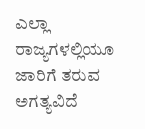ಎಲ್ಲಾ ರಾಜ್ಯಗಳಲ್ಲಿಯೂ ಜಾರಿಗೆ ತರುವ ಅಗತ್ಯವಿದೆ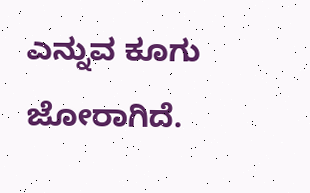ಎನ್ನುವ ಕೂಗು ಜೋರಾಗಿದೆ.